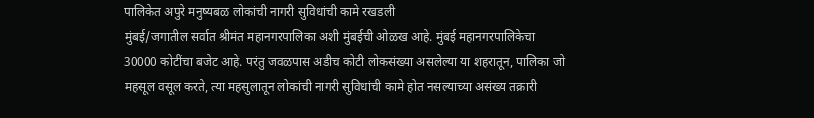पालिकेत अपुरे मनुष्यबळ लोकांची नागरी सुविधांची कामे रखडली
मुंबई/जगातील सर्वात श्रीमंत महानगरपालिका अशी मुंबईची ओळख आहे. मुंबई महानगरपालिकेचा 30000 कोटींचा बजेट आहे. परंतु जवळपास अडीच कोटी लोकसंख्या असलेल्या या शहरातून, पालिका जो महसूल वसूल करते, त्या महसुलातून लोकांची नागरी सुविधांची कामे होत नसल्याच्या असंख्य तक्रारी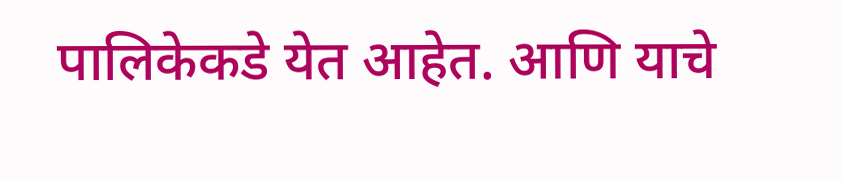पालिकेकडे येत आहेत. आणि याचे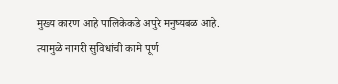मुख्य कारण आहे पालिकेकडे अपुरे मनुष्यबळ आहे. त्यामुळे नागरी सुविधांची कामे पूर्ण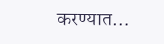करण्यात…